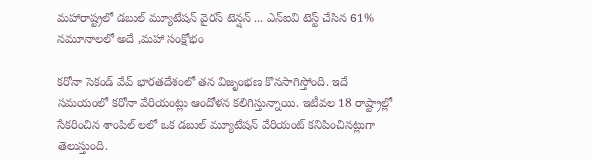మహారాష్ట్రలో డబుల్ మ్యూటేషన్ వైరస్ టెన్షన్ ... ఎన్ఐవి టెస్ట్ చేసిన 61% నమూనాలలో అదే ,మహా సంక్షోభం

కరోనా సెకండ్ వేవ్ భారతదేశంలో తన విజృంభణ కొనసాగిస్తోంది. ఇదే సమయంలో కరోనా వేరియంట్లు ఆందోళన కలిగిస్తున్నాయి. ఇటీవల 18 రాష్ట్రాల్లో సేకరించిన శాంపిల్ లలో ఒక డబుల్ మ్యూటేషన్ వేరియంట్ కనిపించినట్లుగా తెలుస్తుంది.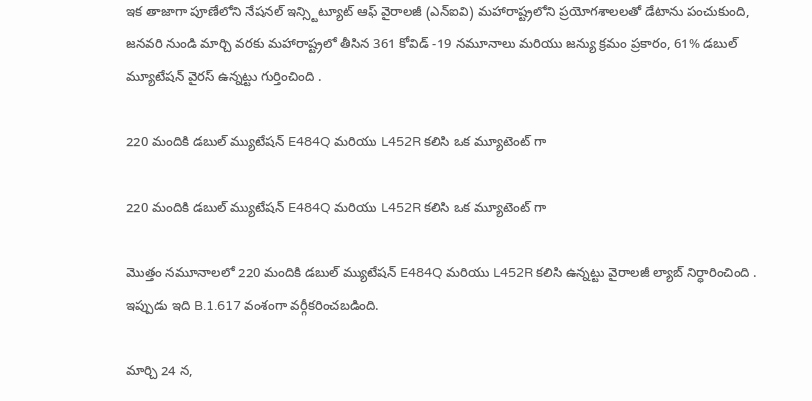ఇక తాజాగా పూణేలోని నేషనల్ ఇన్స్టిట్యూట్ ఆఫ్ వైరాలజీ (ఎన్ఐవి) మహారాష్ట్రలోని ప్రయోగశాలలతో డేటాను పంచుకుంది, జనవరి నుండి మార్చి వరకు మహారాష్ట్రలో తీసిన 361 కోవిడ్ -19 నమూనాలు మరియు జన్యు క్రమం ప్రకారం, 61% డబుల్ మ్యూటేషన్ వైరస్ ఉన్నట్టు గుర్తించింది .

220 మందికి డబుల్ మ్యుటేషన్ E484Q మరియు L452R కలిసి ఒక మ్యూటెంట్ గా

220 మందికి డబుల్ మ్యుటేషన్ E484Q మరియు L452R కలిసి ఒక మ్యూటెంట్ గా

మొత్తం నమూనాలలో 220 మందికి డబుల్ మ్యుటేషన్ E484Q మరియు L452R కలిసి ఉన్నట్టు వైరాలజీ ల్యాబ్ నిర్ధారించింది . ఇప్పుడు ఇది B.1.617 వంశంగా వర్గీకరించబడింది.

మార్చి 24 న,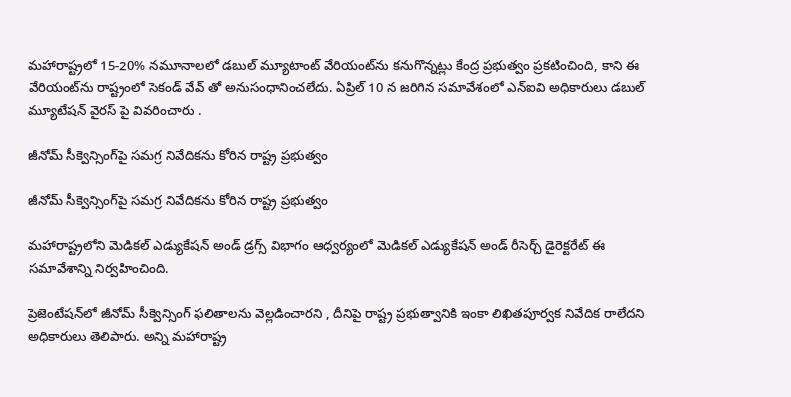మహారాష్ట్రలో 15-20% నమూనాలలో డబుల్ మ్యూటాంట్ వేరియంట్‌ను కనుగొన్నట్లు కేంద్ర ప్రభుత్వం ప్రకటించింది, కాని ఈ వేరియంట్‌ను రాష్ట్రంలో సెకండ్ వేవ్ తో అనుసంధానించలేదు. ఏప్రిల్ 10 న జరిగిన సమావేశంలో ఎన్ఐవి అధికారులు డబుల్ మ్యూటేషన్ వైరస్ పై వివరించారు .

జీనోమ్ సీక్వెన్సింగ్‌పై సమగ్ర నివేదికను కోరిన రాష్ట్ర ప్రభుత్వం

జీనోమ్ సీక్వెన్సింగ్‌పై సమగ్ర నివేదికను కోరిన రాష్ట్ర ప్రభుత్వం

మహారాష్ట్రలోని మెడికల్ ఎడ్యుకేషన్ అండ్ డ్రగ్స్ విభాగం ఆధ్వర్యంలో మెడికల్ ఎడ్యుకేషన్ అండ్ రీసెర్చ్ డైరెక్టరేట్ ఈ సమావేశాన్ని నిర్వహించింది.

ప్రెజెంటేషన్‌లో జీనోమ్ సీక్వెన్సింగ్ ఫలితాలను వెల్లడించారని , దీనిపై రాష్ట్ర ప్రభుత్వానికి ఇంకా లిఖితపూర్వక నివేదిక రాలేదని అధికారులు తెలిపారు. అన్ని మహారాష్ట్ర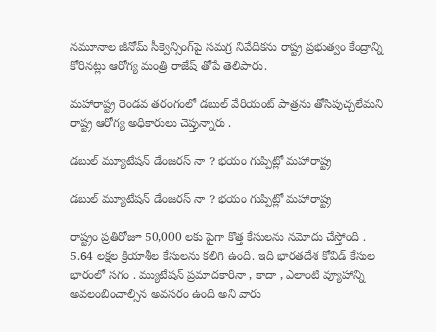నమూనాల జీనోమ్ సీక్వెన్సింగ్‌పై సమగ్ర నివేదికను రాష్ట్ర ప్రభుత్వం కేంద్రాన్ని కోరినట్లు ఆరోగ్య మంత్రి రాజేష్ తోపే తెలిపారు.

మహారాష్ట్ర రెండవ తరంగంలో డబుల్ వేరియంట్ పాత్రను తోసిపుచ్చలేమని రాష్ట్ర ఆరోగ్య అధికారులు చెప్తున్నారు .

డబుల్ మ్యూటేషన్ డేంజరస్ నా ? భయం గుప్పిట్లో మహారాష్ట్ర

డబుల్ మ్యూటేషన్ డేంజరస్ నా ? భయం గుప్పిట్లో మహారాష్ట్ర

రాష్ట్రం ప్రతిరోజూ 50,000 లకు పైగా కొత్త కేసులను నమోదు చేస్తోంది . 5.64 లక్షల క్రియాశీల కేసులను కలిగి ఉంది. ఇది భారతదేశ కోవిడ్ కేసుల భారంలో సగం . మ్యుటేషన్ ప్రమాదకారినా , కాదా , ఎలాంటి వ్యూహాన్ని అవలంబించాల్సిన అవసరం ఉంది అని వారు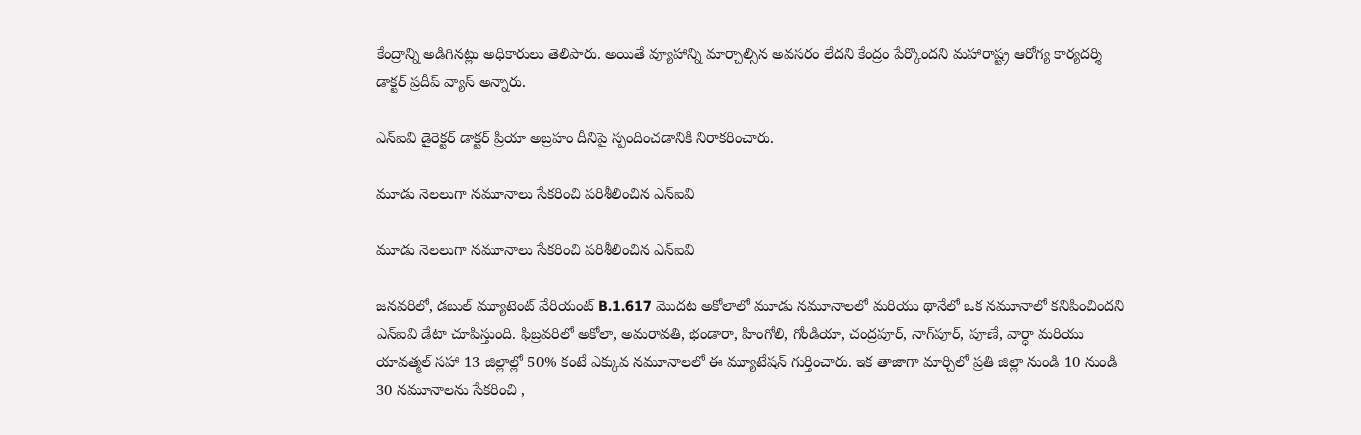కేంద్రాన్ని అడిగినట్లు అధికారులు తెలిపారు. అయితే వ్యూహాన్ని మార్చాల్సిన అవసరం లేదని కేంద్రం పేర్కొందని మహారాష్ట్ర ఆరోగ్య కార్యదర్శి డాక్టర్ ప్రదీప్ వ్యాస్ అన్నారు.

ఎన్ఐవి డైరెక్టర్ డాక్టర్ ప్రియా అబ్రహం దీనిపై స్పందించడానికి నిరాకరించారు.

మూడు నెలలుగా నమూనాలు సేకరించి పరిశీలించిన ఎన్ఐవి

మూడు నెలలుగా నమూనాలు సేకరించి పరిశీలించిన ఎన్ఐవి

జనవరిలో, డబుల్ మ్యూటెంట్ వేరియంట్ B.1.617 మొదట అకోలాలో మూడు నమూనాలలో మరియు థానేలో ఒక నమూనాలో కనిపించిందని ఎన్ఐవి డేటా చూపిస్తుంది. ఫిబ్రవరిలో అకోలా, అమరావతి, భండారా, హింగోలి, గోండియా, చంద్రపూర్, నాగ్‌పూర్, పూణే, వార్ధా మరియు యావత్మల్ సహా 13 జిల్లాల్లో 50% కంటే ఎక్కువ నమూనాలలో ఈ మ్యూటేషన్ గుర్తించారు. ఇక తాజాగా మార్చిలో ప్రతి జిల్లా నుండి 10 నుండి 30 నమూనాలను సేకరించి ,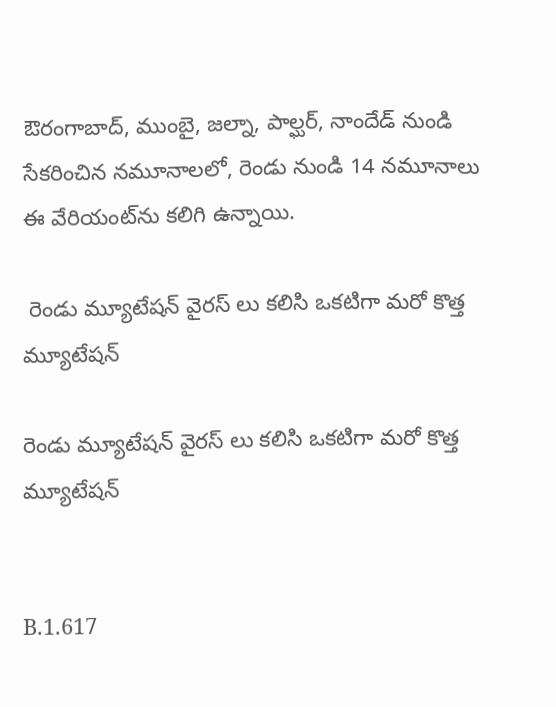ఔరంగాబాద్, ముంబై, జల్నా, పాల్ఘర్, నాందేడ్ నుండి సేకరించిన నమూనాలలో, రెండు నుండి 14 నమూనాలు ఈ వేరియంట్‌ను కలిగి ఉన్నాయి.

 రెండు మ్యూటేషన్ వైరస్ లు కలిసి ఒకటిగా మరో కొత్త మ్యూటేషన్

రెండు మ్యూటేషన్ వైరస్ లు కలిసి ఒకటిగా మరో కొత్త మ్యూటేషన్


B.1.617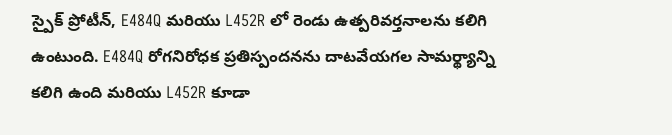స్పైక్ ప్రోటీన్, E484Q మరియు L452R లో రెండు ఉత్పరివర్తనాలను కలిగి ఉంటుంది. E484Q రోగనిరోధక ప్రతిస్పందనను దాటవేయగల సామర్థ్యాన్ని కలిగి ఉంది మరియు L452R కూడా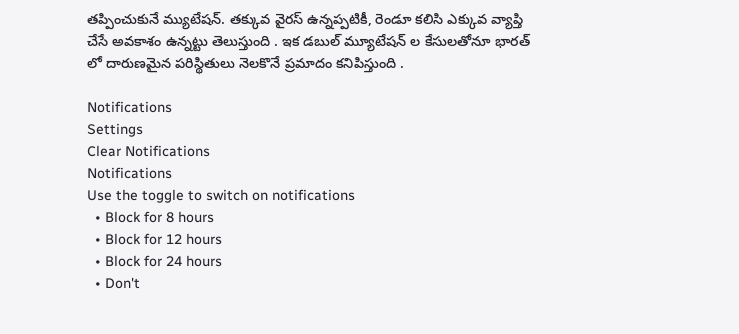తప్పించుకునే మ్యుటేషన్. తక్కువ వైరస్ ఉన్నప్పటికీ, రెండూ కలిసి ఎక్కువ వ్యాప్తి చేసే అవకాశం ఉన్నట్టు తెలుస్తుంది . ఇక డబుల్ మ్యూటేషన్ ల కేసులతోనూ భారత్ లో దారుణమైన పరిస్థితులు నెలకొనే ప్రమాదం కనిపిస్తుంది .

Notifications
Settings
Clear Notifications
Notifications
Use the toggle to switch on notifications
  • Block for 8 hours
  • Block for 12 hours
  • Block for 24 hours
  • Don't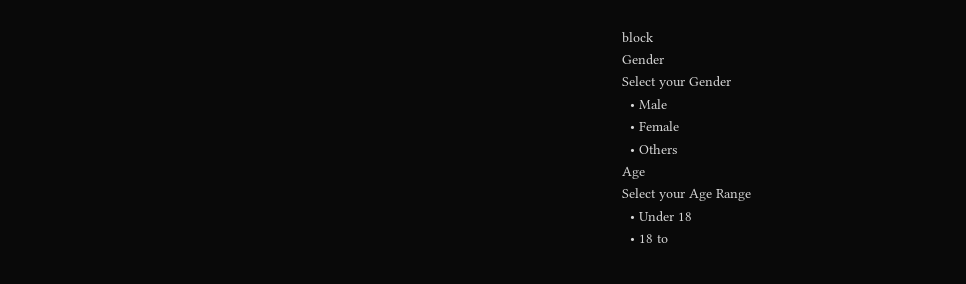block
Gender
Select your Gender
  • Male
  • Female
  • Others
Age
Select your Age Range
  • Under 18
  • 18 to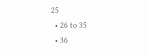25
  • 26 to 35
  • 36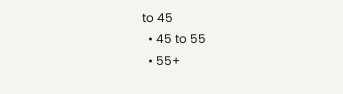to 45
  • 45 to 55
  • 55+